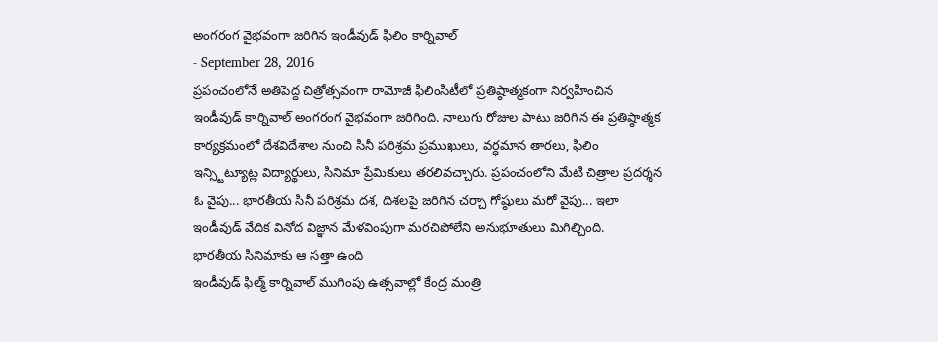అంగరంగ వైభవంగా జరిగిన ఇండీవుడ్ ఫిలిం కార్నివాల్
- September 28, 2016
ప్రపంచంలోనే అతిపెద్ద చిత్రోత్సవంగా రామోజీ ఫిలింసిటీలో ప్రతిష్ఠాత్మకంగా నిర్వహించిన ఇండీవుడ్ కార్నివాల్ అంగరంగ వైభవంగా జరిగింది. నాలుగు రోజుల పాటు జరిగిన ఈ ప్రతిష్ఠాత్మక కార్యక్రమంలో దేశవిదేశాల నుంచి సినీ పరిశ్రమ ప్రముఖులు, వర్ధమాన తారలు, ఫిలిం ఇన్స్టిట్యూట్ల విద్యార్థులు, సినిమా ప్రేమికులు తరలివచ్చారు. ప్రపంచంలోని మేటి చిత్రాల ప్రదర్శన ఓ వైపు... భారతీయ సినీ పరిశ్రమ దశ, దిశలపై జరిగిన చర్చా గోష్ఠులు మరో వైపు... ఇలా ఇండీవుడ్ వేదిక వినోద విజ్ఞాన మేళవింపుగా మరచిపోలేని అనుభూతులు మిగిల్చింది.
భారతీయ సినిమాకు ఆ సత్తా ఉంది
ఇండీవుడ్ ఫిల్మ్ కార్నివాల్ ముగింపు ఉత్సవాల్లో కేంద్ర మంత్రి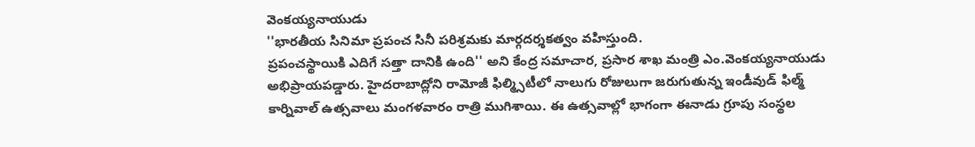వెంకయ్యనాయుడు
''భారతీయ సినిమా ప్రపంచ సినీ పరిశ్రమకు మార్గదర్శకత్వం వహిస్తుంది.
ప్రపంచస్థాయికి ఎదిగే సత్తా దానికి ఉంది'' అని కేంద్ర సమాచార, ప్రసార శాఖ మంత్రి ఎం.వెంకయ్యనాయుడు అభిప్రాయపడ్డారు. హైదరాబాద్లోని రామోజీ ఫిల్మ్సిటీలో నాలుగు రోజులుగా జరుగుతున్న ఇండీవుడ్ ఫిల్మ్ కార్నివాల్ ఉత్సవాలు మంగళవారం రాత్రి ముగిశాయి. ఈ ఉత్సవాల్లో భాగంగా ఈనాడు గ్రూపు సంస్థల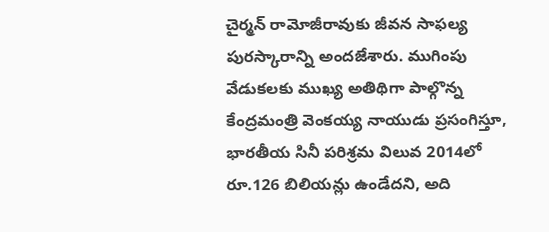చైర్మన్ రామోజీరావుకు జీవన సాఫల్య పురస్కారాన్ని అందజేశారు. ముగింపు వేడుకలకు ముఖ్య అతిథిగా పాల్గొన్న కేంద్రమంత్రి వెంకయ్య నాయుడు ప్రసంగిస్తూ, భారతీయ సినీ పరిశ్రమ విలువ 2014లో రూ.126 బిలియన్లు ఉండేదని, అది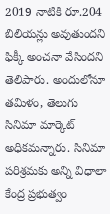2019 నాటికి రూ.204 బిలియన్లు అవుతుందని ఫిక్కీ అంచనా వేసిందని తెలిపారు. అందులోనూ తమిళం, తెలుగు సినిమా మార్కెట్ అధికమన్నారు. సినిమా పరిశ్రమకు అన్ని విధాలా కేంద్ర ప్రభుత్వం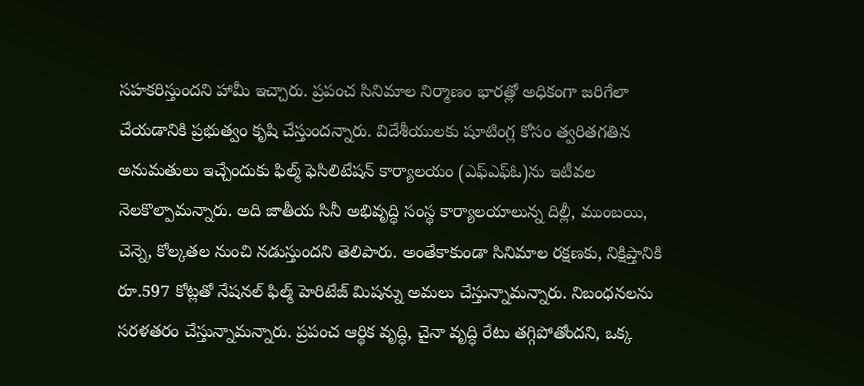సహకరిస్తుందని హామీ ఇచ్చారు. ప్రపంచ సినిమాల నిర్మాణం భారత్లో అధికంగా జరిగేలా చేయడానికి ప్రభుత్వం కృషి చేస్తుందన్నారు. విదేశీయులకు షూటింగ్ల కోసం త్వరితగతిన అనుమతులు ఇచ్చేందుకు ఫిల్మ్ ఫెసిలిటేషన్ కార్యాలయం (ఎఫ్ఎఫ్ఓ)ను ఇటీవల నెలకొల్పామన్నారు. అది జాతీయ సినీ అభివృద్ధి సంస్థ కార్యాలయాలున్న దిల్లీ, ముంబయి, చెన్నె, కోల్కతల నుంచి నడుస్తుందని తెలిపారు. అంతేకాకుండా సినిమాల రక్షణకు, నిక్షిప్తానికి రూ.597 కోట్లతో నేషనల్ ఫిల్మ్ హెరిటేజ్ మిషన్ను అమలు చేస్తున్నామన్నారు. నిబంధనలను సరళతరం చేస్తున్నామన్నారు. ప్రపంచ ఆర్థిక వృద్ధి, చైనా వృద్ధి రేటు తగ్గిపోతోందని, ఒక్క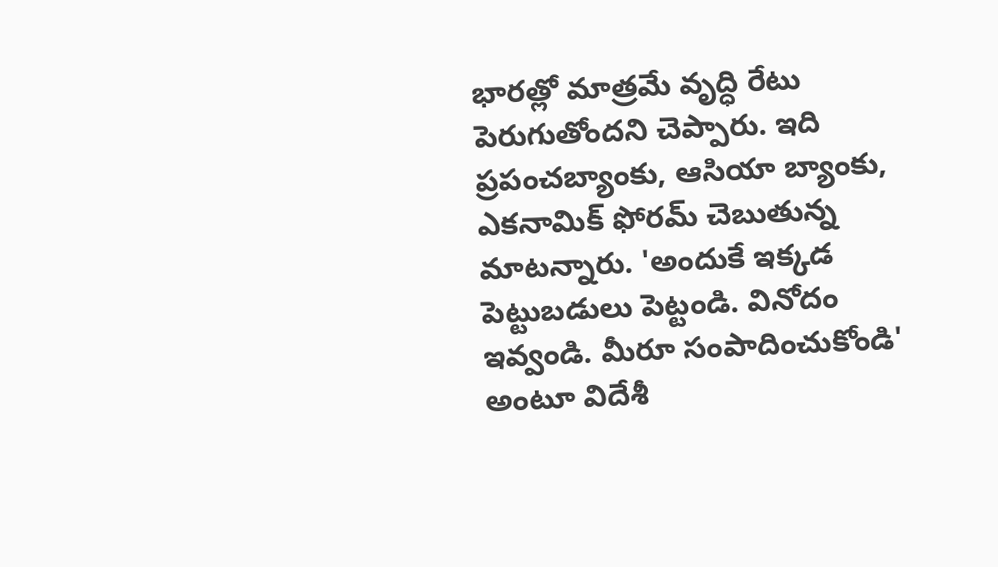భారత్లో మాత్రమే వృద్ధి రేటు పెరుగుతోందని చెప్పారు. ఇది ప్రపంచబ్యాంకు, ఆసియా బ్యాంకు, ఎకనామిక్ ఫోరమ్ చెబుతున్న మాటన్నారు. 'అందుకే ఇక్కడ పెట్టుబడులు పెట్టండి. వినోదం ఇవ్వండి. మీరూ సంపాదించుకోండి' అంటూ విదేశీ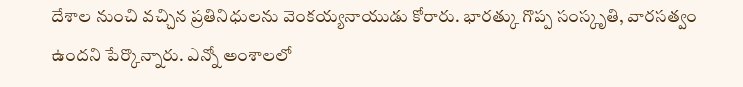దేశాల నుంచి వచ్చిన ప్రతినిధులను వెంకయ్యనాయుడు కోరారు. భారత్కు గొప్ప సంస్కృతి, వారసత్వం ఉందని పేర్కొన్నారు. ఎన్నో అంశాలలో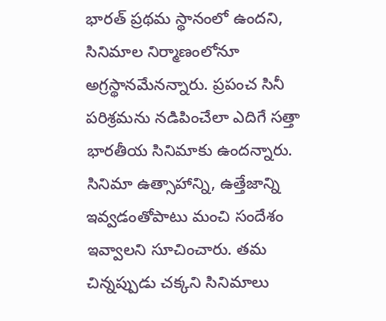భారత్ ప్రథమ స్థానంలో ఉందని, సినిమాల నిర్మాణంలోనూ అగ్రస్థానమేనన్నారు. ప్రపంచ సినీ పరిశ్రమను నడిపించేలా ఎదిగే సత్తా భారతీయ సినిమాకు ఉందన్నారు. సినిమా ఉత్సాహాన్ని, ఉత్తేజాన్ని ఇవ్వడంతోపాటు మంచి సందేశం ఇవ్వాలని సూచించారు. తమ చిన్నప్పుడు చక్కని సినిమాలు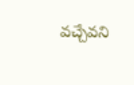వచ్చేవని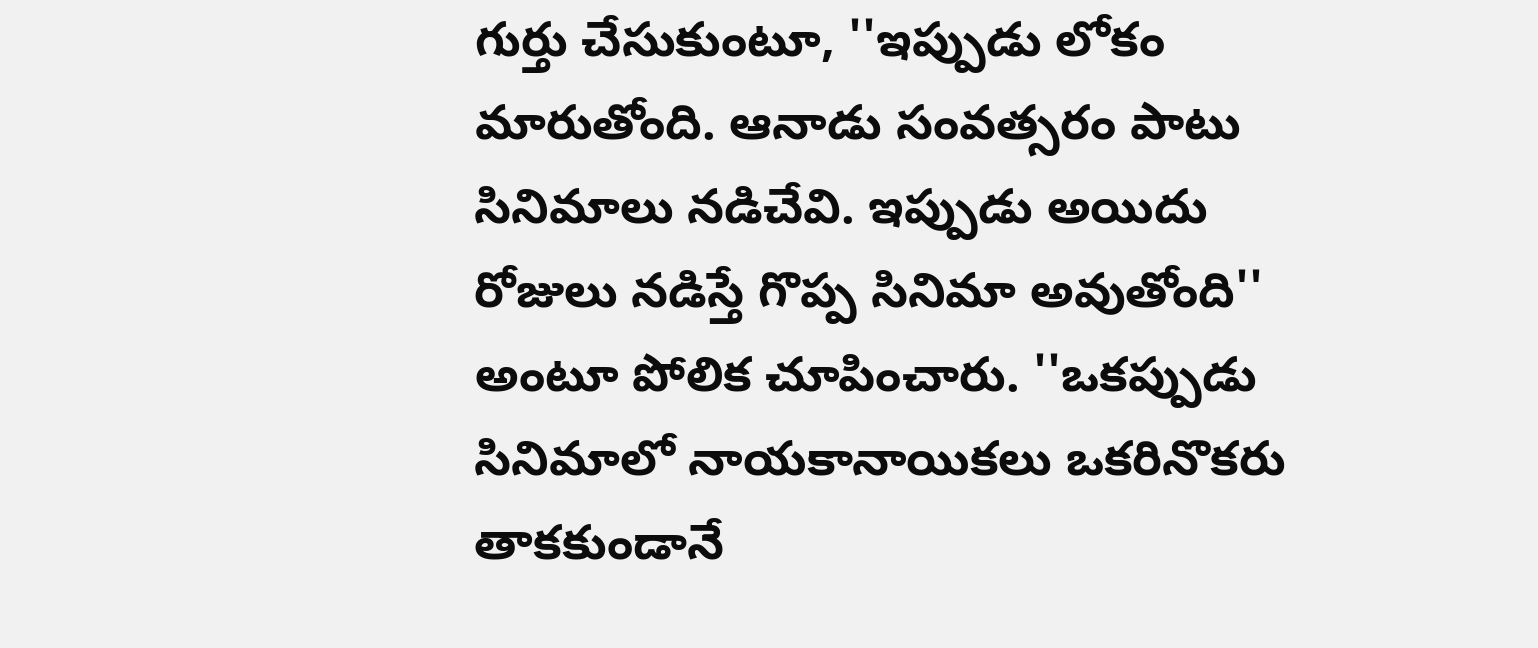గుర్తు చేసుకుంటూ, ''ఇప్పుడు లోకం మారుతోంది. ఆనాడు సంవత్సరం పాటు సినిమాలు నడిచేవి. ఇప్పుడు అయిదు రోజులు నడిస్తే గొప్ప సినిమా అవుతోంది'' అంటూ పోలిక చూపించారు. ''ఒకప్పుడు సినిమాలో నాయకానాయికలు ఒకరినొకరు తాకకుండానే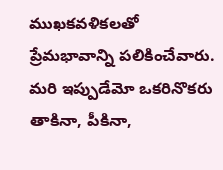ముఖకవళికలతో ప్రేమభావాన్ని పలికించేవారు. మరి ఇప్పుడేమో ఒకరినొకరు తాకినా, పీకినా,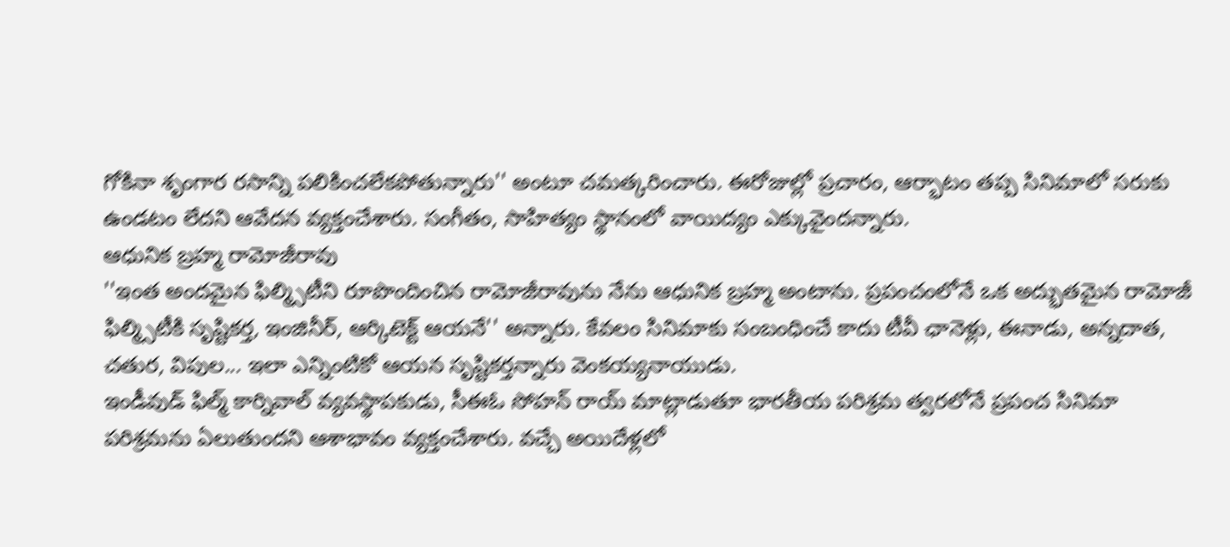గోకినా శృంగార రసాన్ని పలికించలేకపోతున్నారు'' అంటూ చమత్కరించారు. ఈరోజుల్లో ప్రచారం, ఆర్భాటం తప్ప సినిమాలో సరుకు ఉండటం లేదని ఆవేదన వ్యక్తంచేశారు. సంగీతం, సాహిత్యం స్థానంలో వాయిద్యం ఎక్కువైందన్నారు.
ఆధునిక బ్రహ్మ రామోజీరావు
''ఇంత అందమైన ఫిల్మ్సిటీని రూపొందించిన రామోజీరావును నేను ఆధునిక బ్రహ్మ అంటాను. ప్రపంచంలోనే ఒక అద్భుతమైన రామోజీ ఫిల్మ్సిటీకి సృష్టికర్త, ఇంజినీర్, ఆర్కిటెక్ట్ ఆయనే'' అన్నారు. కేవలం సినిమాకు సంబంధించే కాదు టీవీ ఛానెళ్లు, ఈనాడు, అన్నదాత, చతుర, విపుల... ఇలా ఎన్నింటికో ఆయన సృష్టికర్తన్నారు వెంకయ్యనాయుడు.
ఇండీవుడ్ ఫిల్మ్ కార్నివాల్ వ్యవస్థాపకుడు, సీఈఓ సోహన్ రాయ్ మాట్లాడుతూ భారతీయ పరిశ్రమ త్వరలోనే ప్రపంచ సినిమా పరిశ్రమను ఏలుతుందని ఆశాభావం వ్యక్తంచేశారు. వచ్చే అయిదేళ్లలో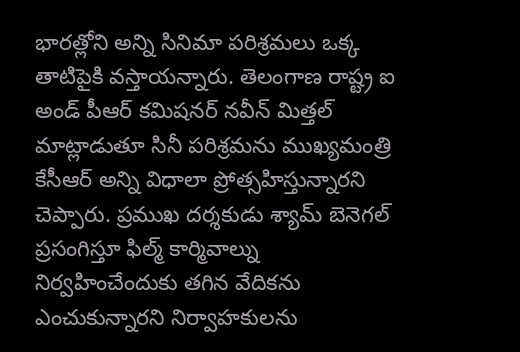భారత్లోని అన్ని సినిమా పరిశ్రమలు ఒక్క తాటిపైకి వస్తాయన్నారు. తెలంగాణ రాష్ట్ర ఐ అండ్ పీఆర్ కమిషనర్ నవీన్ మిత్తల్ మాట్లాడుతూ సినీ పరిశ్రమను ముఖ్యమంత్రి కేసీఆర్ అన్ని విధాలా ప్రోత్సహిస్తున్నారని చెప్పారు. ప్రముఖ దర్శకుడు శ్యామ్ బెనెగల్ ప్రసంగిస్తూ ఫిల్మ్ కార్మివాల్ను నిర్వహించేందుకు తగిన వేదికను ఎంచుకున్నారని నిర్వాహకులను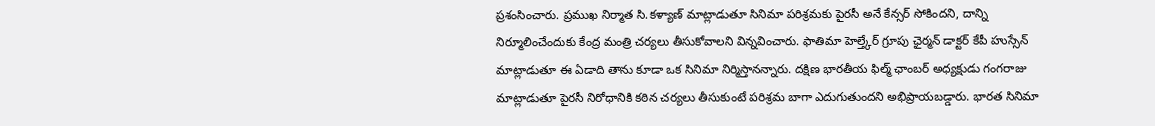ప్రశంసించారు. ప్రముఖ నిర్మాత సి.కళ్యాణ్ మాట్లాడుతూ సినిమా పరిశ్రమకు పైరసీ అనే కేన్సర్ సోకిందని, దాన్ని నిర్మూలించేందుకు కేంద్ర మంత్రి చర్యలు తీసుకోవాలని విన్నవించారు. ఫాతిమా హెల్త్కేర్ గ్రూపు ఛైర్మన్ డాక్టర్ కేపీ హుస్సేన్ మాట్లాడుతూ ఈ ఏడాది తాను కూడా ఒక సినిమా నిర్మిస్తానన్నారు. దక్షిణ భారతీయ ఫిల్మ్ ఛాంబర్ అధ్యక్షుడు గంగరాజు మాట్లాడుతూ పైరసీ నిరోధానికి కఠిన చర్యలు తీసుకుంటే పరిశ్రమ బాగా ఎదుగుతుందని అభిప్రాయబడ్డారు. భారత సినిమా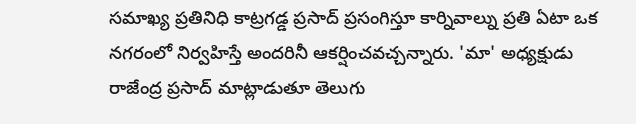సమాఖ్య ప్రతినిధి కాట్రగడ్డ ప్రసాద్ ప్రసంగిస్తూ కార్నివాల్ను ప్రతి ఏటా ఒక నగరంలో నిర్వహిస్తే అందరినీ ఆకర్షించవచ్చన్నారు. 'మా' అధ్యక్షుడు రాజేంద్ర ప్రసాద్ మాట్లాడుతూ తెలుగు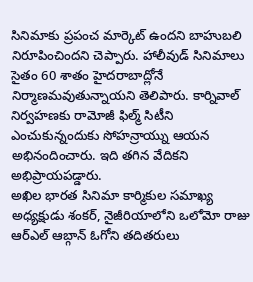సినిమాకు ప్రపంచ మార్కెట్ ఉందని బాహుబలి నిరూపించిందని చెప్పారు. హాలీవుడ్ సినిమాలు సైతం 60 శాతం హైదరాబాద్లోనే నిర్మాణమవుతున్నాయని తెలిపారు. కార్నివాల్ నిర్వహణకు రామోజీ ఫిల్మ్ సిటీని ఎంచుకున్నందుకు సోహన్రాయ్ను ఆయన అభినందించారు. ఇది తగిన వేదికని అభిప్రాయపడ్డారు.
అఖిల భారత సినిమా కార్మికుల సమాఖ్య అధ్యక్షుడు శంకర్, నైజీరియాలోని ఒలోమో రాజు ఆర్ఎల్ ఆబ్గాన్ ఓగోని తదితరులు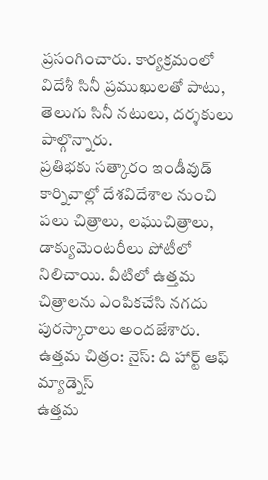ప్రసంగించారు. కార్యక్రమంలో విదేశీ సినీ ప్రముఖులతో పాటు, తెలుగు సినీ నటులు, దర్శకులు పాల్గొన్నారు.
ప్రతిభకు సత్కారం ఇండీవుడ్ కార్నివాల్లో దేశవిదేశాల నుంచి పలు చిత్రాలు, లఘుచిత్రాలు, డాక్యుమెంటరీలు పోటీలో నిలిచాయి. వీటిలో ఉత్తమ చిత్రాలను ఎంపికచేసి నగదు పురస్కారాలు అందజేశారు.
ఉత్తమ చిత్రం: నైస్: ది హార్ట్ ఆఫ్ మ్యాడ్నెస్
ఉత్తమ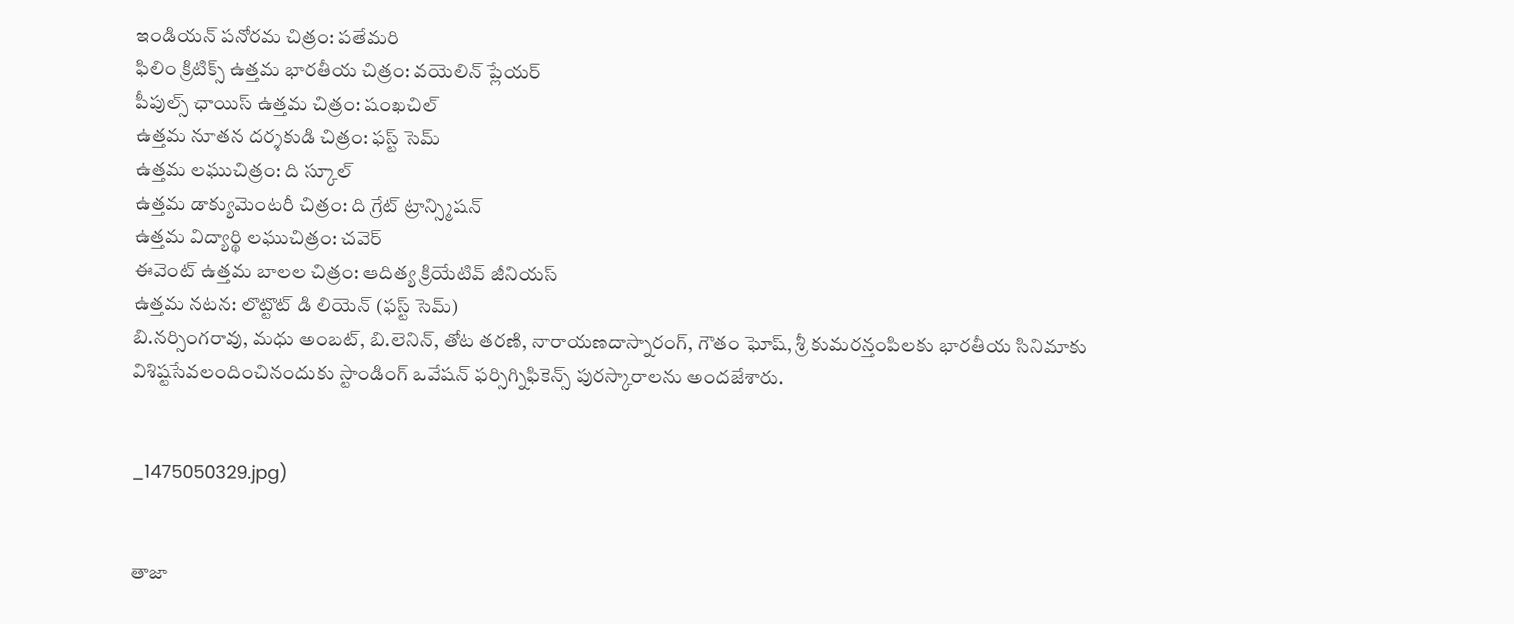ఇండియన్ పనోరమ చిత్రం: పతేమరి
ఫిలిం క్రిటిక్స్ ఉత్తమ భారతీయ చిత్రం: వయెలిన్ ప్లేయర్
పీపుల్స్ ఛాయిస్ ఉత్తమ చిత్రం: షంఖచిల్
ఉత్తమ నూతన దర్శకుడి చిత్రం: ఫస్ట్ సెమ్
ఉత్తమ లఘుచిత్రం: ది స్కూల్
ఉత్తమ డాక్యుమెంటరీ చిత్రం: ది గ్రేట్ ట్రాన్స్మిషన్
ఉత్తమ విద్యార్థి లఘుచిత్రం: చవెర్
ఈవెంట్ ఉత్తమ బాలల చిత్రం: ఆదిత్య క్రియేటివ్ జీనియస్
ఉత్తమ నటన: లొట్టొట్ డి లియెన్ (ఫస్ట్ సెమ్)
బి.నర్సింగరావు, మధు అంబట్, బి.లెనిన్, తోట తరణి, నారాయణదాస్నారంగ్, గౌతం ఘోష్, శ్రీ కుమరన్తంపిలకు భారతీయ సినిమాకు విశిష్టసేవలందించినందుకు స్టాండింగ్ ఒవేషన్ ఫర్సిగ్నిఫికెన్స్ పురస్కారాలను అందజేశారు.


_1475050329.jpg)


తాజా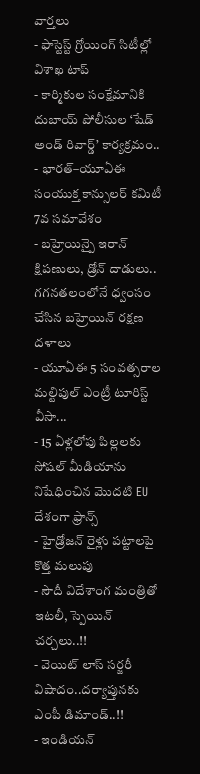వార్తలు
- ఫాస్టెస్ట్ గ్రోయింగ్ సిటీల్లో విశాఖ టాప్
- కార్మికుల సంక్షేమానికి దుబాయ్ పోలీసుల ‘షేడ్ అండ్ రివార్డ్’ కార్యక్రమం..
- భారత్–యూఏఈ సంయుక్త కాన్సులర్ కమిటీ 7వ సమావేశం
- బహ్రెయిన్పై ఇరాన్ క్షిపణులు, డ్రోన్ దాడులు.. గగనతలంలోనే ధ్వంసం చేసిన బహ్రెయిన్ రక్షణ దళాలు
- యూఏఈ 5 సంవత్సరాల మల్టిపుల్ ఎంట్రీ టూరిస్ట్ వీసా...
- 15 ఏళ్లలోపు పిల్లలకు సోషల్ మీడియాను నిషేధించిన మొదటి EU దేశంగా ఫ్రాన్స్
- హైడ్రోజన్ రైళ్లు పట్టాలపై కొత్త మలుపు
- సౌదీ విదేశాంగ మంత్రితో ఇటలీ, స్పెయిన్ చర్చలు..!!
- వెయిట్ లాస్ సర్జరీ విషాదం..దర్యాప్తునకు ఎంపీ డిమాండ్..!!
- ఇండియన్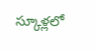స్కూళ్లలో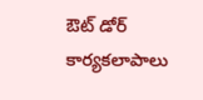ఔట్ డోర్ కార్యకలాపాలు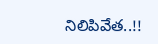నిలిపివేత..!!